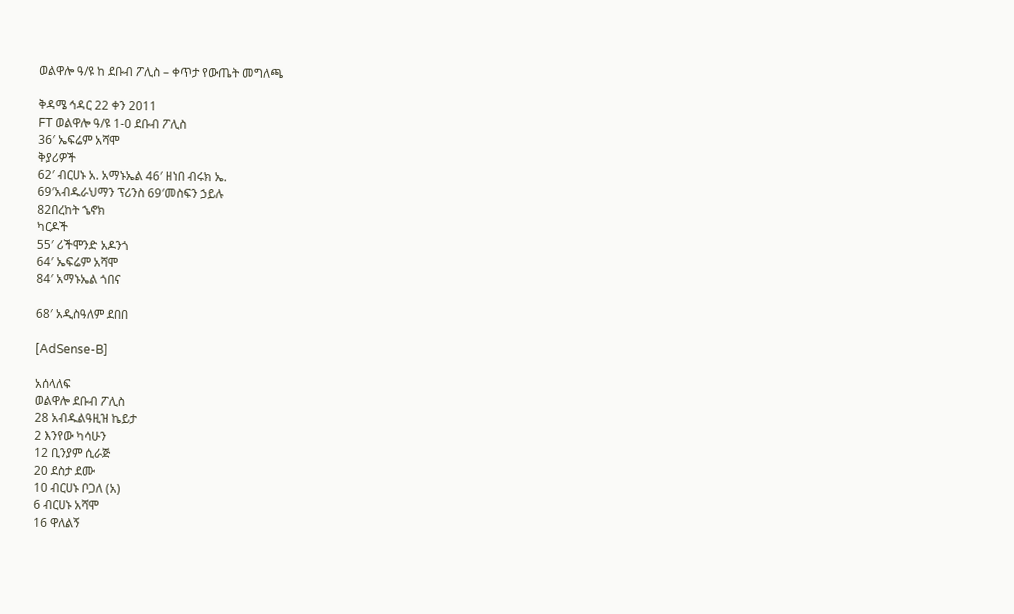ወልዋሎ ዓ/ዩ ከ ደቡብ ፖሊስ – ቀጥታ የውጤት መግለጫ

ቅዳሜ ኅዳር 22 ቀን 2011
FT ወልዋሎ ዓ/ዩ 1-0 ደቡብ ፖሊስ
36′ ኤፍሬም አሻሞ
ቅያሪዎች
62′ ብርሀኑ አ. አማኑኤል 46′ ዘነበ ብሩክ ኤ.
69′አብዱራህማን ፕሪንስ 69′መስፍን ኃይሉ
82በረከት ኄኖክ
ካርዶች
55′ ሪችሞንድ አዶንጎ
64′ ኤፍሬም አሻሞ
84′ አማኑኤል ጎበና

68′ አዲስዓለም ደበበ

[AdSense-B]

አሰላለፍ
ወልዋሎ ደቡብ ፖሊስ
28 አብዱልዓዚዝ ኬይታ
2 እንየው ካሳሁን
12 ቢንያም ሲራጅ
20 ደስታ ደሙ
10 ብርሀኑ ቦጋለ (አ)
6 ብርሀኑ አሻሞ
16 ዋለልኝ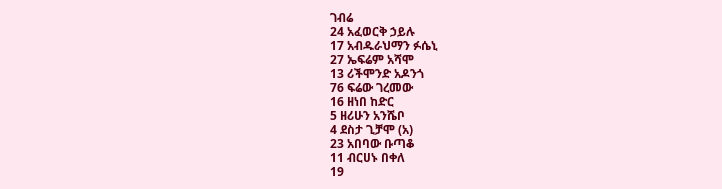ገብሬ
24 አፈወርቅ ኃይሉ
17 አብዱራህማን ፉሴኒ
27 ኤፍሬም አሻሞ
13 ሪችሞንድ አዶንጎ
76 ፍሬው ገረመው
16 ዘነበ ከድር
5 ዘሪሁን አንሼቦ
4 ደስታ ጊቻሞ (አ)
23 አበባው ቡጣቆ
11 ብርሀኑ በቀለ
19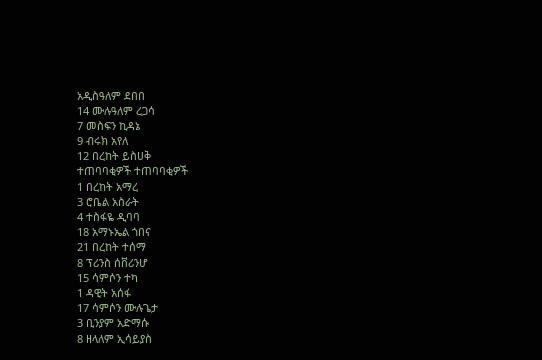አዲስዓለም ደበበ
14 ሙሉዓለም ረጋሳ
7 መስፍን ኪዳኔ
9 ብሩክ አየለ
12 በረከት ይስሀቅ
ተጠባባቂዎች ተጠባባቂዎች
1 በረከት አማረ
3 ሮቤል አስራት
4 ተስፋዬ ዲባባ
18 አማኑኤል ጎበና
21 በረከት ተሰማ
8 ፕሪንስ ሰቨሪንሆ
15 ሳምሶን ተካ
1 ዳዊት አሰፋ
17 ሳምሶን ሙሉጌታ
3 ቢንያም አድማሱ
8 ዘላለም ኢሳይያስ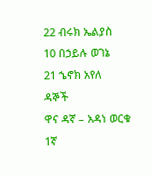22 ብሩክ ኤልያስ
10 በኃይሉ ወገኔ
21 ኄኖክ አየለ
ዳኞች
ዋና ዳኛ – አዳነ ወርቁ
1ኛ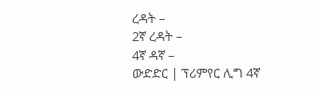ረዳት –
2ኛ ረዳት –
4ኛ ዳኛ –
ውድድር | ፕሪምየር ሊግ 4ኛ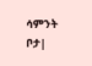ሳምንት
ቦታ|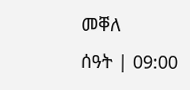መቐለ
ሰዓት | 09:00